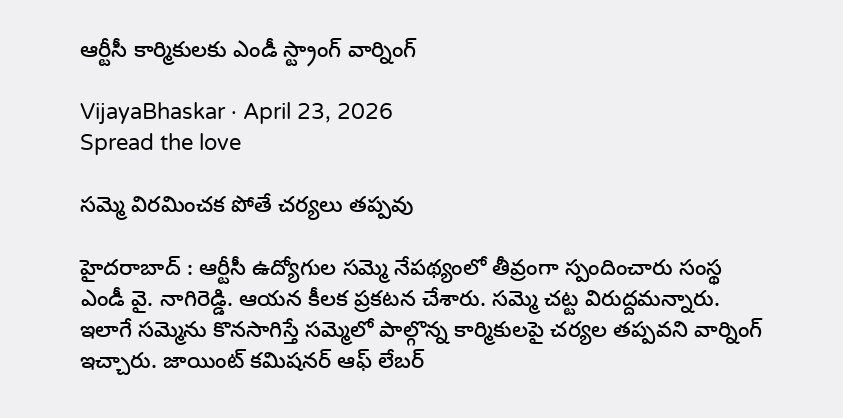ఆర్టీసీ కార్మికుల‌కు ఎండీ స్ట్రాంగ్ వార్నింగ్

VijayaBhaskar · April 23, 2026
Spread the love

స‌మ్మె విర‌మించ‌క పోతే చ‌ర్య‌లు త‌ప్ప‌వు

హైద‌రాబాద్ : ఆర్టీసీ ఉద్యోగుల స‌మ్మె నేప‌థ్యంలో తీవ్రంగా స్పందించారు సంస్థ ఎండీ వై. నాగిరెడ్డి. ఆయ‌న కీల‌క ప్ర‌క‌ట‌న చేశారు. స‌మ్మె చ‌ట్ట విరుద్ద‌మ‌న్నారు. ఇలాగే స‌మ్మెను కొన‌సాగిస్తే స‌మ్మెలో పాల్గొన్న కార్మికుల‌పై చ‌ర్య‌ల త‌ప్ప‌వ‌ని వార్నింగ్ ఇచ్చారు. జాయింట్ కమిషనర్ ఆఫ్ లేబర్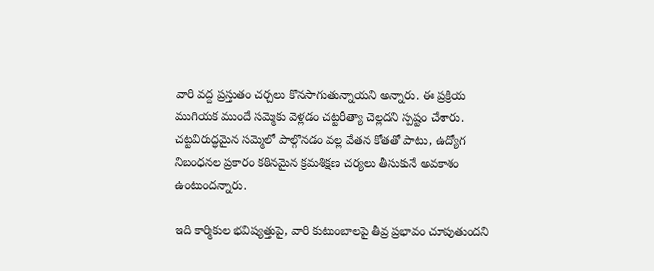వారి వద్ద ప్రస్తుతం చర్చలు కొనసాగుతున్నాయని అన్నారు. ఈ ప్రక్రియ ముగియక ముందే సమ్మెకు వెళ్లడం చట్టరీత్యా చెల్లదని స్ప‌ష్టం చేశారు. చట్టవిరుద్ధమైన సమ్మెలో పాల్గొనడం వల్ల వేతన కోతతో పాటు, ఉద్యోగ నిబంధనల ప్రకారం కఠినమైన క్రమశిక్షణ చర్యలు తీసుకునే అవకాశం ఉంటుందన్నారు.

ఇది కార్మికుల భవిష్యత్తుపై, వారి కుటుంబాలపై తీవ్ర ప్రభావం చూపుతుందని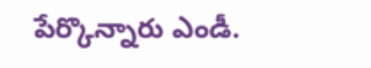పేర్కొన్నారు ఎండీ.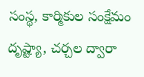సంస్థ, కార్మికుల సంక్షేమం దృష్ట్యా, చర్చల ద్వారా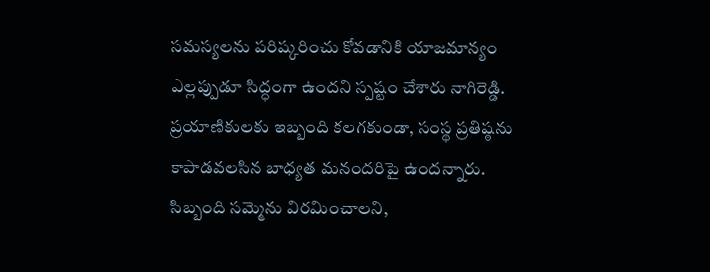సమస్యలను పరిష్కరించు కోవడానికి యాజమాన్యం ఎల్లప్పుడూ సిద్ధంగా ఉందని స్ప‌ష్టం చేశారు నాగిరెడ్డి. ప్రయాణికులకు ఇబ్బంది కలగకుండా, సంస్థ ప్రతిష్ఠను కాపాడవలసిన బాధ్యత మనందరిపై ఉందన్నారు. సిబ్బంది సమ్మెను విరమించాల‌ని,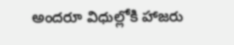అంద‌రూ విధుల్లోకి హాజ‌రు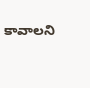కావాల‌ని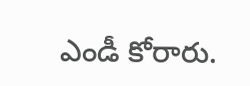ఎండీ కోరారు.